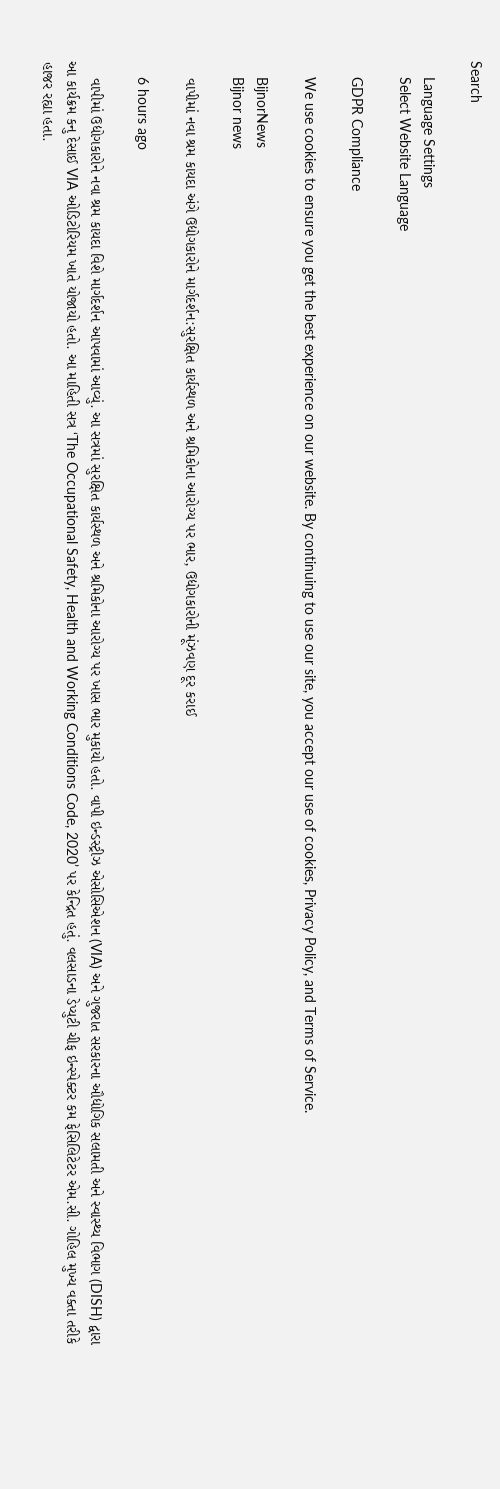Search

    Language Settings
    Select Website Language

    GDPR Compliance

    We use cookies to ensure you get the best experience on our website. By continuing to use our site, you accept our use of cookies, Privacy Policy, and Terms of Service.

    BijnorNews
    Bijnor news

    વાપીમાં નવા શ્રમ કાયદા અંગે ઉદ્યોગકારોને માર્ગદર્શન:સુરક્ષિત કાર્યસ્થળ અને શ્રમિકોના આરોગ્ય પર ભાર, ઉદ્યોગકારોની મૂંઝવણ દૂર કરાઈ

    6 hours ago

    વાપીમાં ઉદ્યોગકારોને નવા શ્રમ કાયદા વિશે માર્ગદર્શન આપવામાં આવ્યું. આ સત્રમાં સુરક્ષિત કાર્યસ્થળ અને શ્રમિકોના આરોગ્ય પર ખાસ ભાર મુકાયો હતો. વાપી ઇન્ડસ્ટ્રીઝ એસોસિએશન (VIA) અને ગુજરાત સરકારના ઔદ્યોગિક સલામતી અને સ્વાસ્થ્ય વિભાગ (DISH) દ્વારા આ કાર્યક્રમ કનુ દેસાઈ VIA ઓડિટોરિયમ ખાતે યોજાયો હતો. આ માહિતી સત્ર ‘The Occupational Safety, Health and Working Conditions Code, 2020’ પર કેન્દ્રિત હતું. વલસાડના ડેપ્યુટી ચીફ ઇન્સ્પેક્ટર કમ ફેસિલિટેટર એમ.સી. ગોહિલ મુખ્ય વક્તા તરીકે હાજર રહ્યા હતા.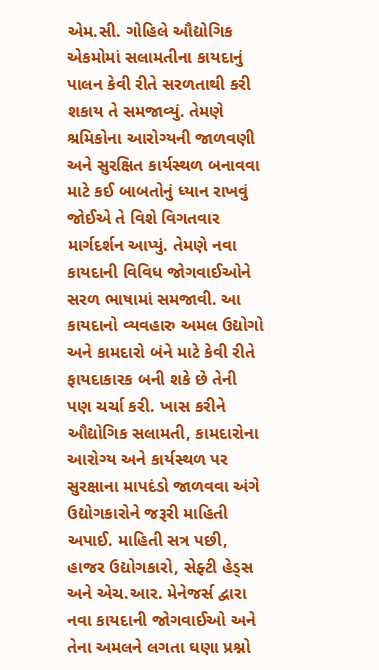એમ.સી. ગોહિલે ઔદ્યોગિક એકમોમાં સલામતીના કાયદાનું પાલન કેવી રીતે સરળતાથી કરી શકાય તે સમજાવ્યું. તેમણે શ્રમિકોના આરોગ્યની જાળવણી અને સુરક્ષિત કાર્યસ્થળ બનાવવા માટે કઈ બાબતોનું ધ્યાન રાખવું જોઈએ તે વિશે વિગતવાર માર્ગદર્શન આપ્યું. તેમણે નવા કાયદાની વિવિધ જોગવાઈઓને સરળ ભાષામાં સમજાવી. આ કાયદાનો વ્યવહારુ અમલ ઉદ્યોગો અને કામદારો બંને માટે કેવી રીતે ફાયદાકારક બની શકે છે તેની પણ ચર્ચા કરી. ખાસ કરીને ઔદ્યોગિક સલામતી, કામદારોના આરોગ્ય અને કાર્યસ્થળ પર સુરક્ષાના માપદંડો જાળવવા અંગે ઉદ્યોગકારોને જરૂરી માહિતી અપાઈ. માહિતી સત્ર પછી, હાજર ઉદ્યોગકારો, સેફ્ટી હેડ્સ અને એચ.આર. મેનેજર્સ દ્વારા નવા કાયદાની જોગવાઈઓ અને તેના અમલને લગતા ઘણા પ્રશ્નો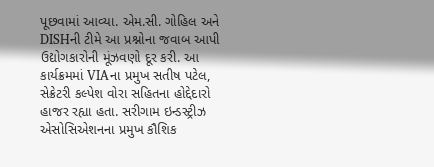પૂછવામાં આવ્યા. એમ.સી. ગોહિલ અને DISHની ટીમે આ પ્રશ્નોના જવાબ આપી ઉદ્યોગકારોની મૂંઝવણો દૂર કરી. આ કાર્યક્રમમાં VIAના પ્રમુખ સતીષ પટેલ, સેક્રેટરી કલ્પેશ વોરા સહિતના હોદ્દેદારો હાજર રહ્યા હતા. સરીગામ ઇન્ડસ્ટ્રીઝ એસોસિએશનના પ્રમુખ કૌશિક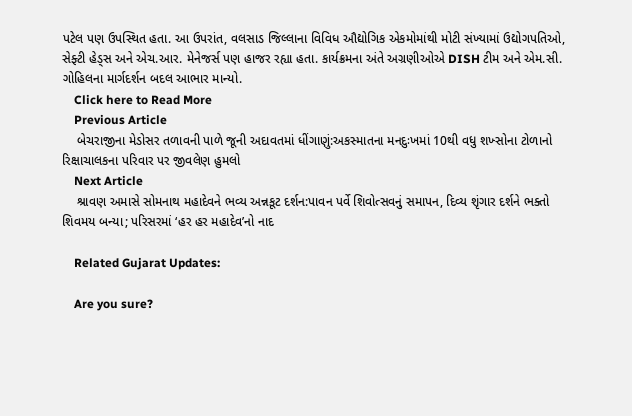પટેલ પણ ઉપસ્થિત હતા. આ ઉપરાંત, વલસાડ જિલ્લાના વિવિધ ઔદ્યોગિક એકમોમાંથી મોટી સંખ્યામાં ઉદ્યોગપતિઓ, સેફ્ટી હેડ્સ અને એચ.આર. મેનેજર્સ પણ હાજર રહ્યા હતા. કાર્યક્રમના અંતે અગ્રણીઓએ DISH ટીમ અને એમ.સી. ગોહિલના માર્ગદર્શન બદલ આભાર માન્યો.
    Click here to Read More
    Previous Article
    બેચરાજીના મેડોસર તળાવની પાળે જૂની અદાવતમાં ધીંગાણું:અકસ્માતના મનદુઃખમાં 10થી વધુ શખ્સોના ટોળાનો રિક્ષાચાલકના પરિવાર પર જીવલેણ હુમલો
    Next Article
    શ્રાવણ અમાસે સોમનાથ મહાદેવને ભવ્ય અન્નકૂટ દર્શન:પાવન પર્વે શિવોત્સવનું સમાપન, દિવ્ય શૃંગાર દર્શને ભક્તો શિવમય બન્યા; પરિસરમાં ‘હર હર મહાદેવ’નો નાદ

    Related Gujarat Updates:

    Are you sure?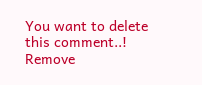You want to delete this comment..! Remove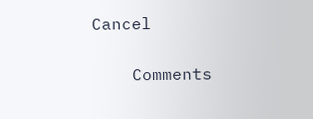Cancel

    Comments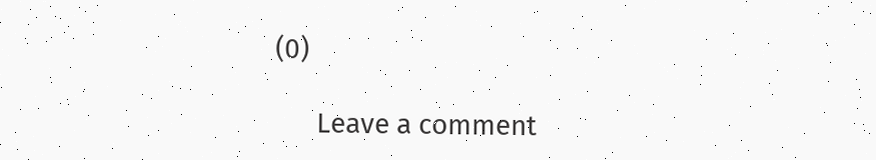(0)

      Leave a comment